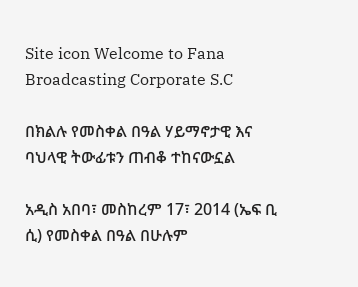Site icon Welcome to Fana Broadcasting Corporate S.C

በክልሉ የመስቀል በዓል ሃይማኖታዊ እና ባህላዊ ትውፊቱን ጠብቆ ተከናውኗል

አዲስ አበባ፣ መስከረም 17፣ 2014 (ኤፍ ቢ ሲ) የመስቀል በዓል በሁሉም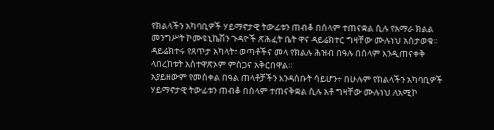የክልላችን አካባቢዎች ሃይማኖታዊ ትውፊቱን ጠብቆ በሰላም ተጠናቋል ሲሉ የአማራ ክልል መንግሥት ኮሙዩኒኬሽን ጉዳዮች ጽሕፈት ቤት ዋና ዳይሬክተር ግዛቸው ሙሉነህ አስታወቁ፡፡
ዳይሬክተሩ የጸጥታ አካላት፣ ወጣቶችና መላ የክልሉ ሕዝብ በዓሉ በሰላም እንዲጠናቀቅ ላበረከቱት አስተዋጽኦም ምስጋና አቅርበዋል።
አያይዘውም የመስቀል በዓል ጠላቶቻችን እንዳሰቡት ሳይሆን÷ በሁሉም የክልላችን አካባቢዎች ሃይማኖታዊ ትውፊቱን ጠብቆ በሰላም ተጠናቅቋል ሲሉ አቶ ግዛቸው ሙሉነህ ለአሚኮ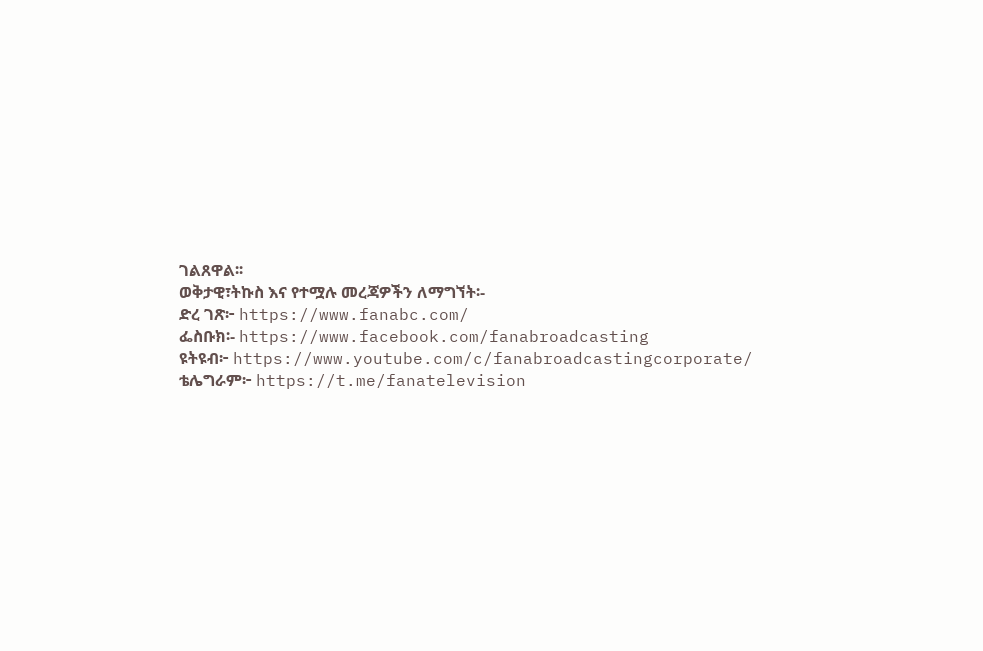ገልጸዋል፡፡
ወቅታዊ፣ትኩስ እና የተሟሉ መረጃዎችን ለማግኘት፡-
ድረ ገጽ፦ https://www.fanabc.com/
ፌስቡክ፡- https://www.facebook.com/fanabroadcasting
ዩትዩብ፦ https://www.youtube.com/c/fanabroadcastingcorporate/
ቴሌግራም፦ https://t.me/fanatelevision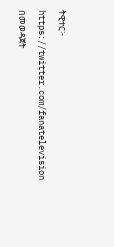ትዊተር፦ https://twitter.com/fanatelevision በመወዳጀት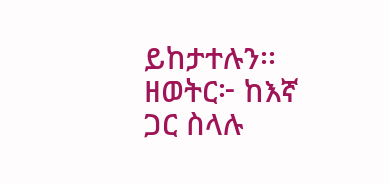ይከታተሉን፡፡
ዘወትር፦ ከእኛ ጋር ስላሉ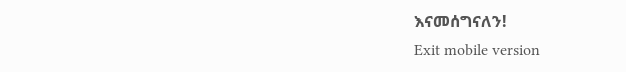እናመሰግናለን!
Exit mobile version